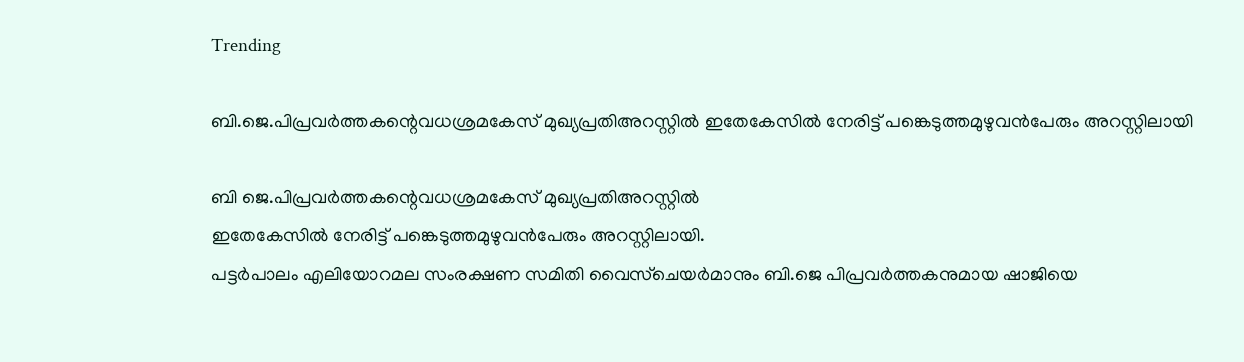Trending

ബി.ജെ.പിപ്രവർത്തകന്റെവധശ്രമകേസ് മുഖ്യപ്രതിഅറസ്റ്റിൽ ഇതേകേസിൽ നേരിട്ട് പങ്കെടുത്തമുഴുവൻപേരും അറസ്റ്റിലായി

ബി ജെ.പിപ്രവർത്തകന്റെവധശ്രമകേസ് മുഖ്യപ്രതിഅറസ്റ്റിൽ
ഇതേകേസിൽ നേരിട്ട് പങ്കെടുത്തമുഴുവൻപേരും അറസ്റ്റിലായി.
പട്ടർപാലം എലിയോറമല സംരക്ഷണ സമിതി വൈസ്ചെയർമാനും ബി.ജെ പിപ്രവർത്തകനുമായ ഷാജിയെ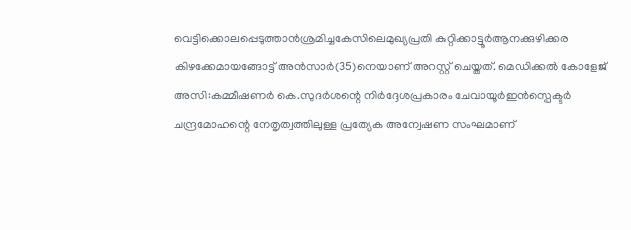വെട്ടിക്കൊലപ്പെടുത്താൻശ്രമിച്ചകേസിലെമുഖ്യപ്രതി കുറ്റിക്കാട്ടൂർആനക്കുഴിക്കര കിഴക്കേമായങ്ങോട്ട് അൻസാർ(35)നെയാണ് അറസ്റ്റ് ചെയ്തത്. മെഡിക്കൽ കോളേജ് അസി:കമ്മീഷണർ കെ.സുദർശന്റെ നിർദ്ദേശപ്രകാരം ചേവായൂർഇൻസ്പെക്ടർ ചന്ദ്രമോഹന്റെ നേതൃത്വത്തിലുള്ള പ്രത്യേക അന്വേഷണ സംഘമാണ്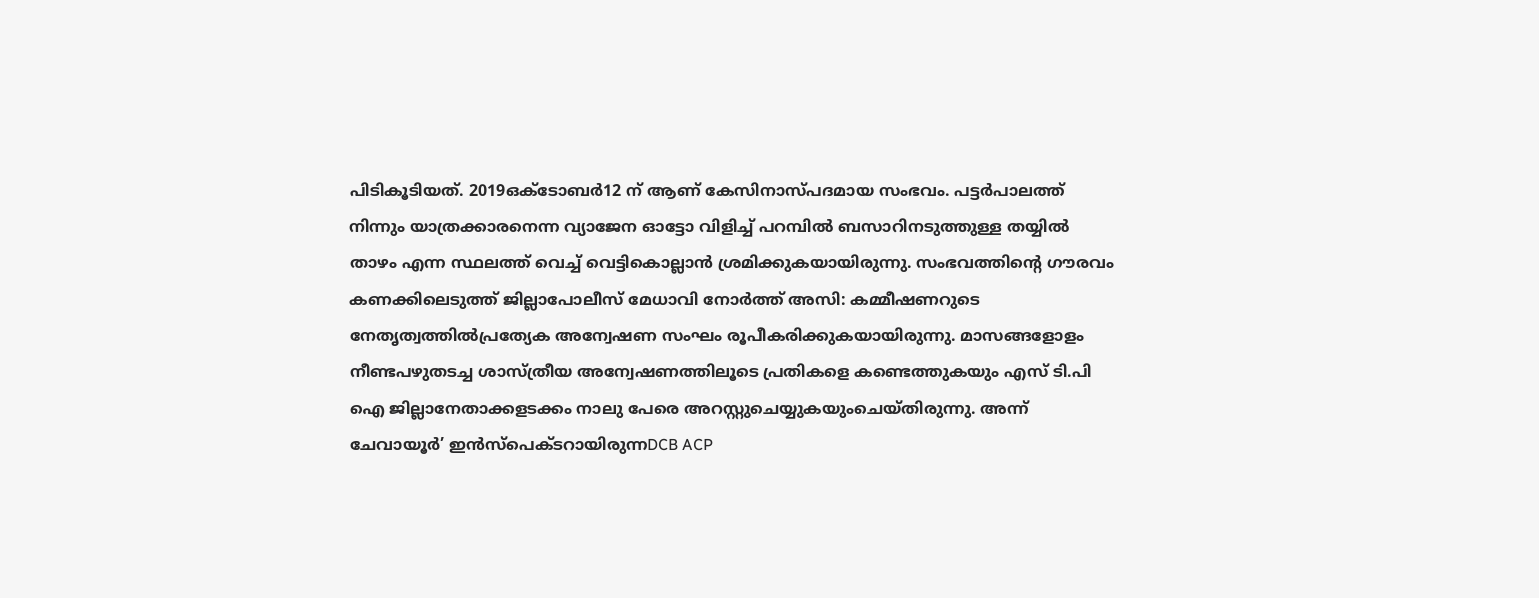പിടികൂടിയത്. 2019ഒക്ടോബർ12 ന് ആണ് കേസിനാസ്പദമായ സംഭവം. പട്ടർപാലത്ത് നിന്നും യാത്രക്കാരനെന്ന വ്യാജേന ഓട്ടോ വിളിച്ച് പറമ്പിൽ ബസാറിനടുത്തുള്ള തയ്യിൽ താഴം എന്ന സ്ഥലത്ത് വെച്ച് വെട്ടികൊല്ലാൻ ശ്രമിക്കുകയായിരുന്നു. സംഭവത്തിന്റെ ഗൗരവം കണക്കിലെടുത്ത് ജില്ലാപോലീസ് മേധാവി നോർത്ത് അസി: കമ്മീഷണറുടെ നേതൃത്വത്തിൽപ്രത്യേക അന്വേഷണ സംഘം രൂപീകരിക്കുകയായിരുന്നു. മാസങ്ങളോളം നീണ്ടപഴുതടച്ച ശാസ്ത്രീയ അന്വേഷണത്തിലൂടെ പ്രതികളെ കണ്ടെത്തുകയും എസ് ടി.പി ഐ ജില്ലാനേതാക്കളടക്കം നാലു പേരെ അറസ്റ്റുചെയ്യുകയുംചെയ്തിരുന്നു. അന്ന് ചേവായൂർ’ ഇൻസ്പെക്ടറായിരുന്നDCB ACP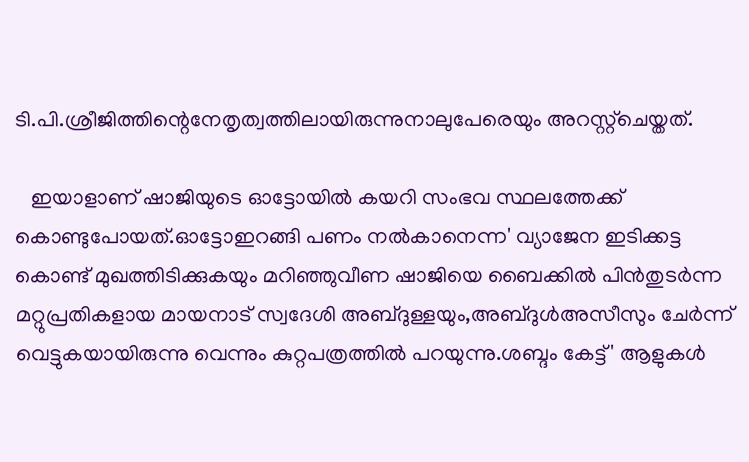ടി.പി.ശ്രീജിത്തിന്റെനേതൃത്വത്തിലായിരുന്നുനാലുപേരെയും അറസ്റ്റ്ചെയ്തത്.

   ഇയാളാണ് ഷാജിയുടെ ഓട്ടോയിൽ കയറി സംഭവ സ്ഥലത്തേക്ക് കൊണ്ടുപോയത്.ഓട്ടോഇറങ്ങി പണം നൽകാനെന്ന' വ്യാജേന ഇടിക്കട്ട കൊണ്ട് മുഖത്തിടിക്കുകയും മറിഞ്ഞുവീണ ഷാജിയെ ബൈക്കിൽ പിൻതുടർന്ന മറ്റുപ്രതികളായ മായനാട് സ്വദേശി അബ്ദുള്ളയും,അബ്ദുൾഅസീസും ചേർന്ന് വെട്ടുകയായിരുന്നു വെന്നും കുറ്റപത്രത്തിൽ പറയുന്നു.ശബ്ദം കേട്ട്' ആളുകൾ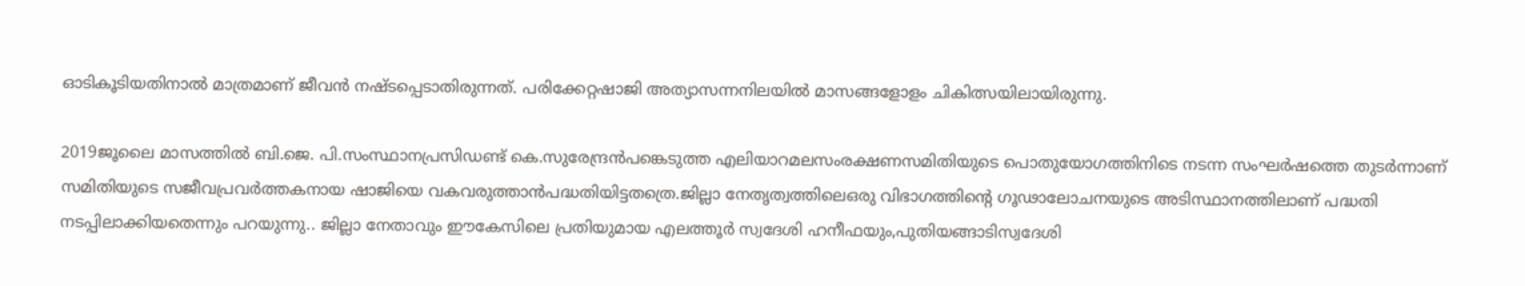ഓടികൂടിയതിനാൽ മാത്രമാണ് ജീവൻ നഷ്ടപ്പെടാതിരുന്നത്. പരിക്കേറ്റഷാജി അത്യാസന്നനിലയിൽ മാസങ്ങളോളം ചികിത്സയിലായിരുന്നു.

2019ജൂലൈ മാസത്തിൽ ബി.ജെ. പി.സംസ്ഥാനപ്രസിഡണ്ട് കെ.സുരേന്ദ്രൻപങ്കെടുത്ത എലിയാറമലസംരക്ഷണസമിതിയുടെ പൊതുയോഗത്തിനിടെ നടന്ന സംഘർഷത്തെ തുടർന്നാണ് സമിതിയുടെ സജീവപ്രവർത്തകനായ ഷാജിയെ വകവരുത്താൻപദ്ധതിയിട്ടതത്രെ.ജില്ലാ നേതൃത്വത്തിലെഒരു വിഭാഗത്തിന്റെ ഗൂഢാലോചനയുടെ അടിസ്ഥാനത്തിലാണ് പദ്ധതി നടപ്പിലാക്കിയതെന്നും പറയുന്നു.. ജില്ലാ നേതാവും ഈകേസിലെ പ്രതിയുമായ എലത്തൂർ സ്വദേശി ഹനീഫയും,പുതിയങ്ങാടിസ്വദേശി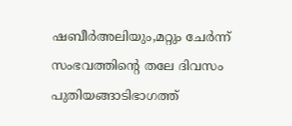ഷബീർഅലിയും,മറ്റും ചേർന്ന് സംഭവത്തിന്റെ തലേ ദിവസം പുതിയങ്ങാടിഭാഗത്ത്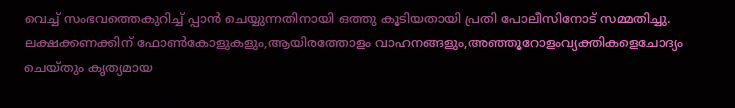വെച്ച് സംഭവത്തെകുറിച്ച് പ്പാൻ ചെയ്യുന്നതിനായി ഒത്തു കൂടിയതായി പ്രതി പോലീസിനോട് സമ്മതിച്ചു.
ലക്ഷക്കണക്കിന് ഫോൺകോളുകളും,ആയിരത്തോളം വാഹനങ്ങളും,അഞ്ഞൂറോളംവ്യക്തികളെചോദ്യം ചെയ്തും കൃത്യമായ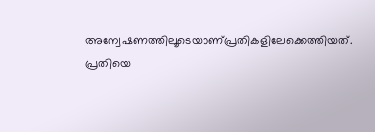അന്വേഷണത്തിലൂടെയാണ്പ്രതികളിലേക്കെത്തിയത്.
പ്രതിയെ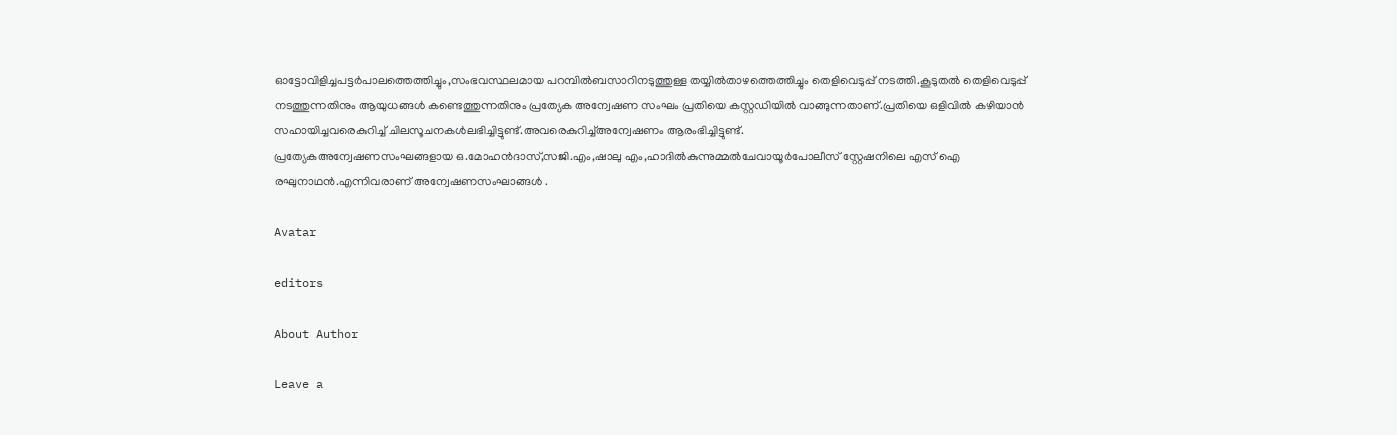ഓട്ടോവിളിച്ചപട്ടർപാലത്തെത്തിച്ചും,സംഭവസ്ഥലമായ പറമ്പിൽബസാറിനടുത്തുള്ള തയ്യിൽതാഴത്തെത്തിച്ചും തെളിവെടുപ്പ് നടത്തി.കൂടുതൽ തെളിവെടുപ്പ് നടത്തുന്നതിനും ആയുധങ്ങൾ കണ്ടെത്തുന്നതിനും പ്രത്യേക അന്വേഷണ സംഘം പ്രതിയെ കസ്റ്റഡിയിൽ വാങ്ങുന്നതാണ്.പ്രതിയെ ഒളിവിൽ കഴിയാൻ സഹായിച്ചവരെകുറിച്ച് ചിലസൂചനകൾലഭിച്ചിട്ടുണ്ട്.അവരെകുറിച്ച്അന്വേഷണം ആരംഭിച്ചിട്ടുണ്ട്.
പ്രത്യേകഅന്വേഷണസംഘങ്ങളായ ഒ.മോഹൻദാസ്,സജി.എം,ഷാലു എം,ഹാദിൽകുന്നുമ്മൽചേവായൂർപോലീസ് സ്റ്റേഷനിലെ എസ് ഐ രഘുനാഥൻ.എന്നിവരാണ് അന്വേഷണസംഘാങ്ങൾ .

Avatar

editors

About Author

Leave a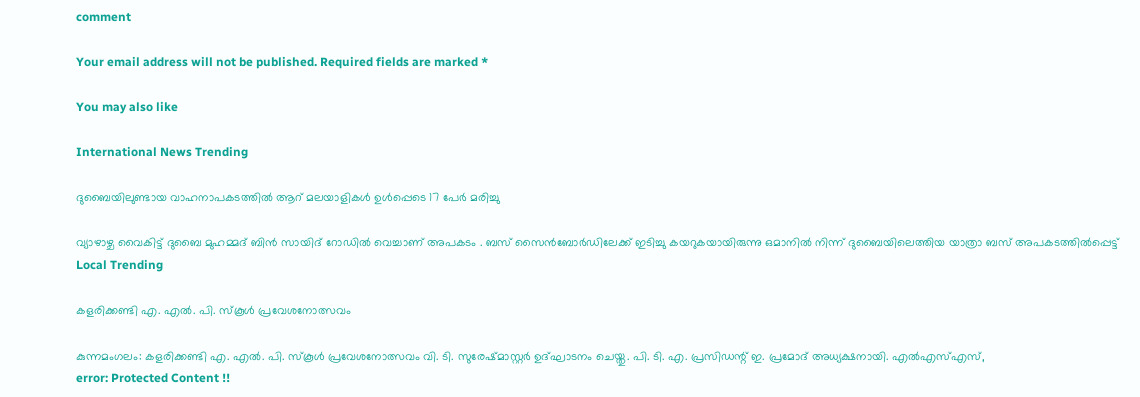comment

Your email address will not be published. Required fields are marked *

You may also like

International News Trending

ദുബൈയിലുണ്ടായ വാഹനാപകടത്തില്‍ ആറ് മലയാളികള്‍ ഉള്‍പ്പെടെ 17 പേര്‍ മരിച്ചു

വ്യാഴാഴ്ച വൈകിട്ട് ദുബൈ മുഹമ്മദ് ബിൻ സായിദ് റോഡിൽ വെച്ചാണ് അപകടം . ബസ് സൈൻബോർഡിലേക്ക് ഇടിച്ചു കയറുകയായിരുന്നു ഒമാനിൽ നിന്ന് ദുബൈയിലെത്തിയ യാത്രാ ബസ് അപകടത്തിൽപ്പെട്ട്
Local Trending

കളരിക്കണ്ടി എ. എല്‍. പി. സ്‌കൂള്‍ പ്രവേശനോത്സവം

കുന്നമംഗലം: കളരിക്കണ്ടി എ. എല്‍. പി. സ്‌കൂള്‍ പ്രവേശനോത്സവം വി. ടി. സുരേഷ്മാസ്റ്റര്‍ ഉദ്ഘാടനം ചെയ്തു. പി. ടി. എ. പ്രസിഡന്റ് ഇ. പ്രമോദ് അധ്യക്ഷനായി. എല്‍എസ്എസ്,
error: Protected Content !!